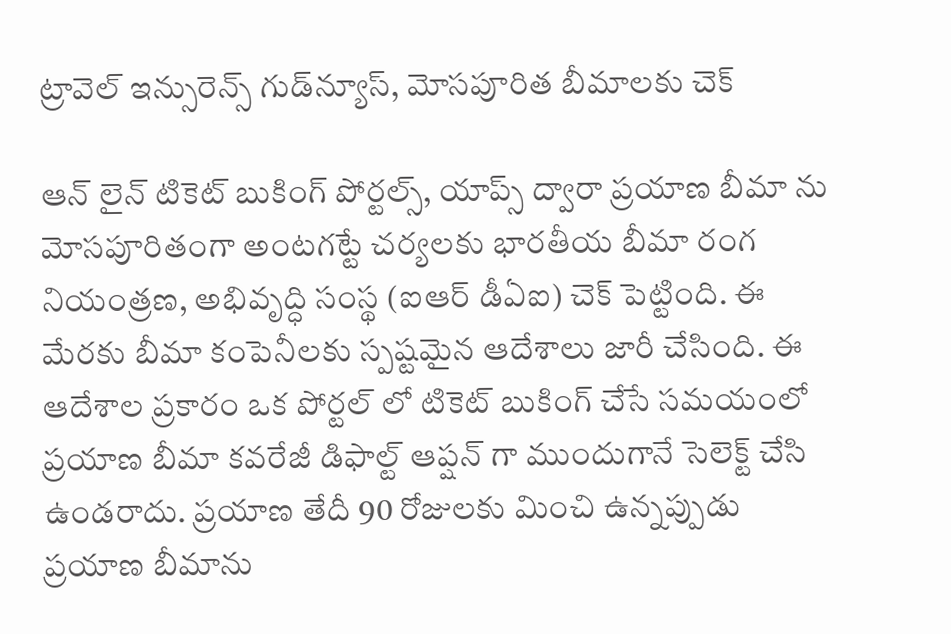ట్రావెల్ ఇన్సురెన్స్ గుడ్‌న్యూస్, మోసపూరిత బీమాలకు చెక్

ఆన్ లైన్ టికెట్ బుకింగ్ పోర్టల్స్, యాప్స్ ద్వారా ప్రయాణ బీమా ను మోసపూరితంగా అంటగట్టే చర్యలకు భారతీయ బీమా రంగ నియంత్రణ, అభివృద్ధి సంస్థ (ఐఆర్ డీఏఐ) చెక్ పెట్టింది. ఈ మేరకు బీమా కంపెనీలకు స్పష్టమైన ఆదేశాలు జారీ చేసింది. ఈ ఆదేశాల ప్రకారం ఒక పోర్టల్ లో టికెట్ బుకింగ్ చేసే సమయంలో ప్రయాణ బీమా కవరేజీ డిఫాల్ట్ ఆప్షన్ గా ముందుగానే సెలెక్ట్ చేసి ఉండరాదు. ప్రయాణ తేదీ 90 రోజులకు మించి ఉన్నప్పుడు ప్రయాణ బీమాను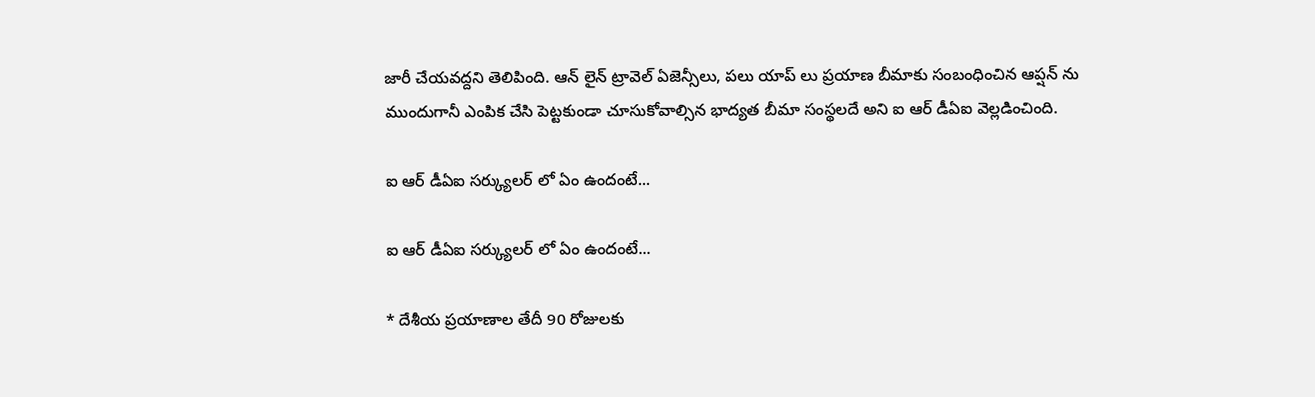జారీ చేయవద్దని తెలిపింది. ఆన్ లైన్ ట్రావెల్ ఏజెన్సీలు, పలు యాప్ లు ప్రయాణ బీమాకు సంబంధించిన ఆప్షన్ ను ముందుగానీ ఎంపిక చేసి పెట్టకుండా చూసుకోవాల్సిన భాద్యత బీమా సంస్థలదే అని ఐ ఆర్ డీఏఐ వెల్లడించింది.

ఐ ఆర్ డీఏఐ సర్క్యులర్ లో ఏం ఉందంటే...

ఐ ఆర్ డీఏఐ సర్క్యులర్ లో ఏం ఉందంటే...

* దేశీయ ప్రయాణాల తేదీ 90 రోజులకు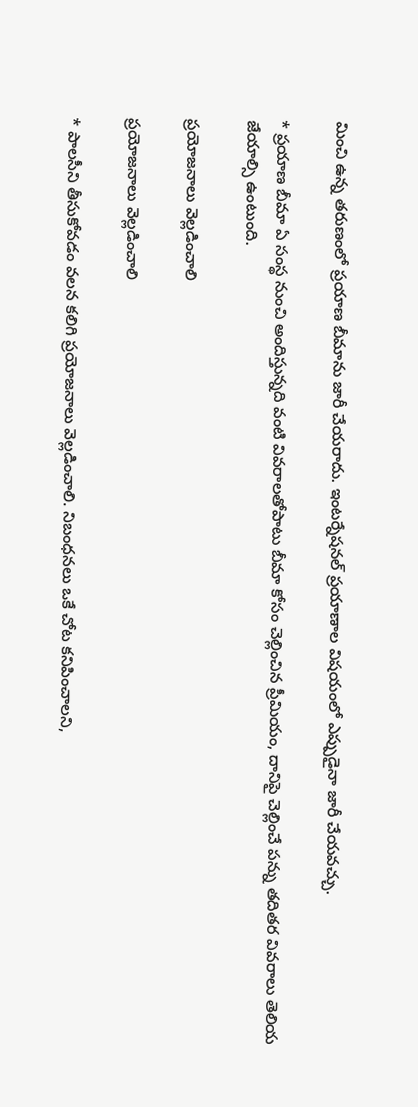మించి ఉన్న తరుణంలో ప్రయాణ బీమాను జారీ చేయరాదు. ఇంటర్నేషనల్ ప్రయాణాల విషయంలో ఎప్పుడైనా జారీ చేయవచ్చు.

* ప్రయాణ బీమా ఏ సంస్థ నుంచి అందిస్తున్నది వంటి వివరాలతోపాటు బీమా కోసం చెల్లించిన ప్రీమియం, దానిపై చెల్లించే పన్ను తదితర వివరాలు తెలియ జేయాల్సి ఉంటుంది.

ప్రయోజనాలు వెల్లడించాలి

ప్రయోజనాలు వెల్లడించాలి

* పాలసీని తీసుకోవడం వలన కలిగి ప్రయోజనాలు వెల్లడించాలి. నిబంధనలు ఒకే చోట కనిపించాలని,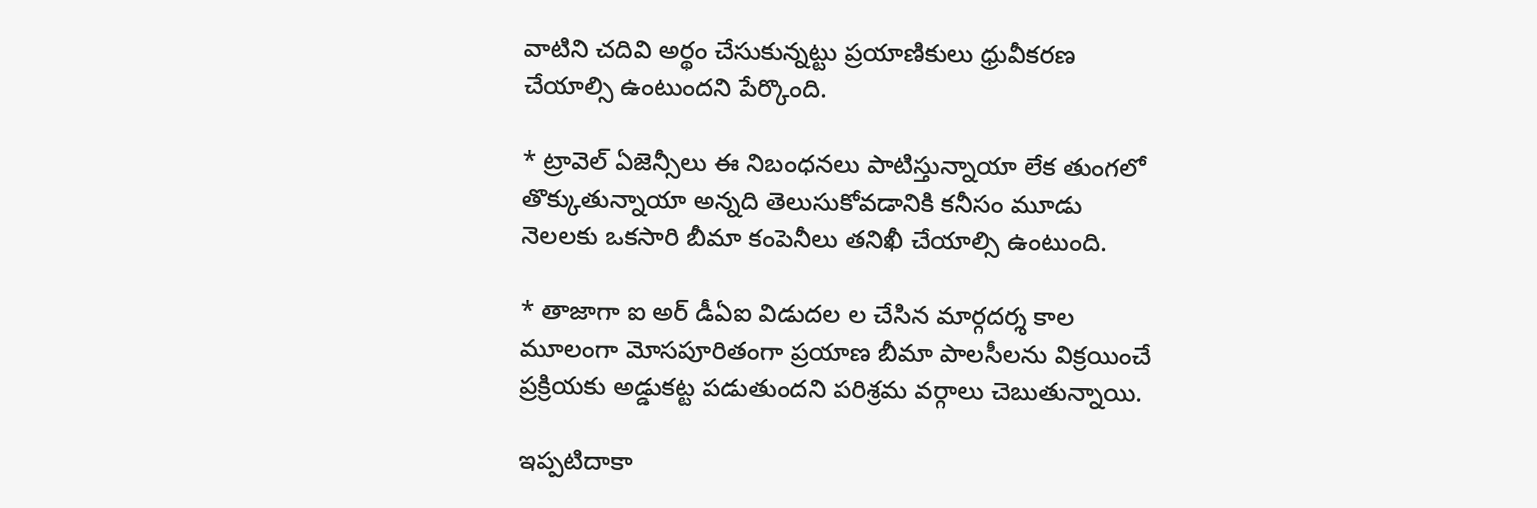వాటిని చదివి అర్థం చేసుకున్నట్టు ప్రయాణికులు ధ్రువీకరణ చేయాల్సి ఉంటుందని పేర్కొంది.

* ట్రావెల్ ఏజెన్సీలు ఈ నిబంధనలు పాటిస్తున్నాయా లేక తుంగలో తొక్కుతున్నాయా అన్నది తెలుసుకోవడానికి కనీసం మూడు నెలలకు ఒకసారి బీమా కంపెనీలు తనిఖీ చేయాల్సి ఉంటుంది.

* తాజాగా ఐ అర్ డీఏఐ విడుదల ల చేసిన మార్గదర్శ కాల మూలంగా మోసపూరితంగా ప్రయాణ బీమా పాలసీలను విక్రయించే ప్రక్రియకు అడ్డుకట్ట పడుతుందని పరిశ్రమ వర్గాలు చెబుతున్నాయి.

ఇప్పటిదాకా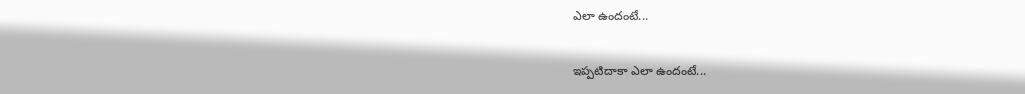ఎలా ఉందంటే...

ఇప్పటిదాకా ఎలా ఉందంటే...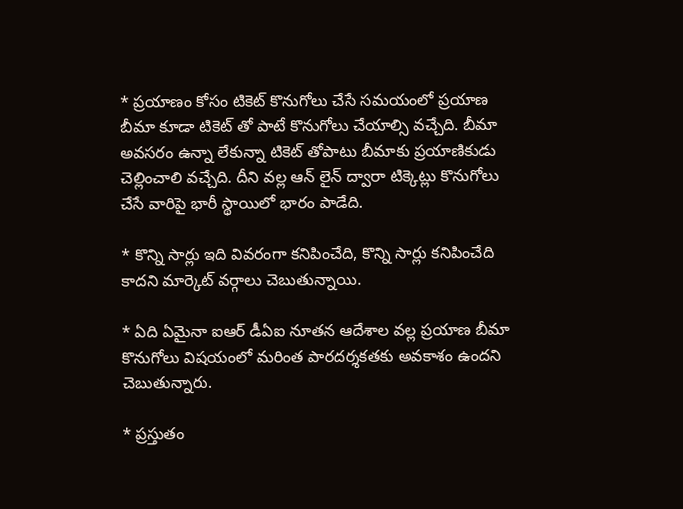* ప్రయాణం కోసం టికెట్ కొనుగోలు చేసే సమయంలో ప్రయాణ బీమా కూడా టికెట్ తో పాటే కొనుగోలు చేయాల్సి వచ్చేది. బీమా అవసరం ఉన్నా లేకున్నా టికెట్ తోపాటు బీమాకు ప్రయాణికుడు చెల్లించాలి వచ్చేది. దీని వల్ల ఆన్ లైన్ ద్వారా టిక్కెట్లు కొనుగోలు చేసే వారిపై భారీ స్థాయిలో భారం పాడేది.

* కొన్ని సార్లు ఇది వివరంగా కనిపించేది, కొన్ని సార్లు కనిపించేది కాదని మార్కెట్ వర్గాలు చెబుతున్నాయి.

* ఏది ఏమైనా ఐఆర్ డీఏఐ నూతన ఆదేశాల వల్ల ప్రయాణ బీమా కొనుగోలు విషయంలో మరింత పారదర్శకతకు అవకాశం ఉందని చెబుతున్నారు.

* ప్రస్తుతం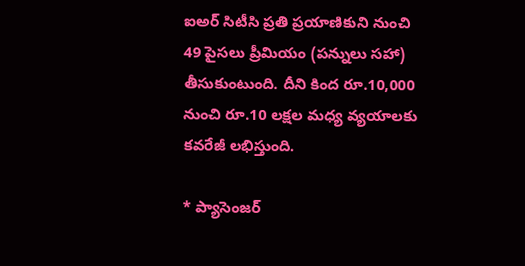ఐఅర్ సిటీసి ప్రతి ప్రయాణికుని నుంచి 49 పైసలు ప్రీమియం (పన్నులు సహా) తీసుకుంటుంది. దీని కింద రూ.10,000 నుంచి రూ.10 లక్షల మధ్య వ్యయాలకు కవరేజీ లభిస్తుంది.

* ప్యాసెంజర్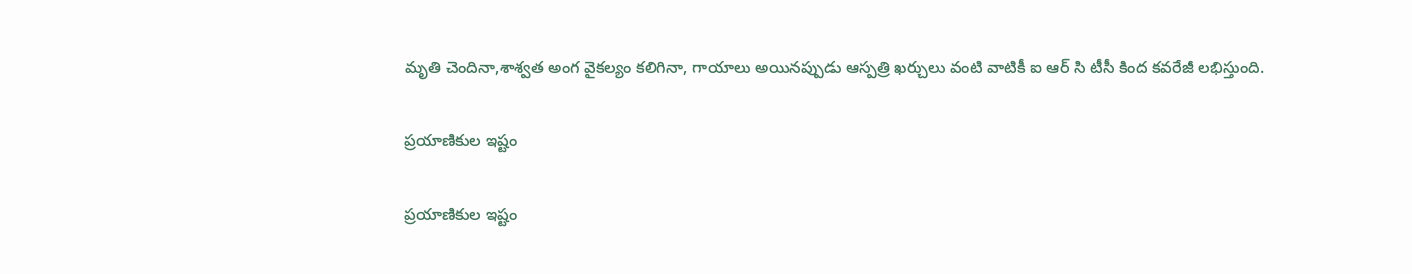మృతి చెందినా,శాశ్వత అంగ వైకల్యం కలిగినా, గాయాలు అయినప్పుడు ఆస్పత్రి ఖర్చులు వంటి వాటికీ ఐ ఆర్ సి టీసీ కింద కవరేజీ లభిస్తుంది.

ప్రయాణికుల ఇష్టం

ప్రయాణికుల ఇష్టం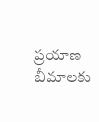ప్రయాణ బీమాలకు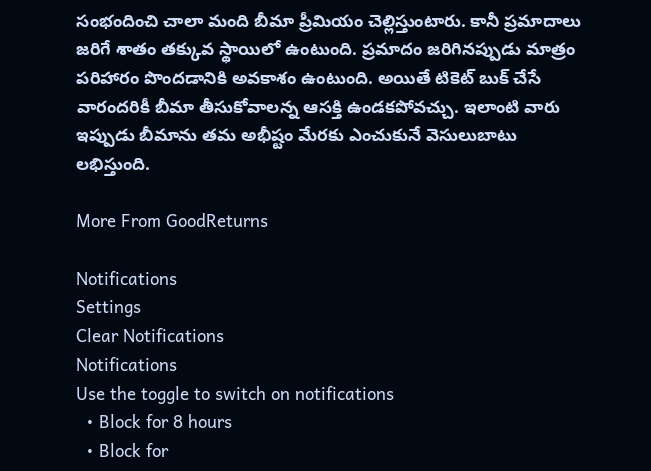సంభందించి చాలా మంది బీమా ప్రీమియం చెల్లిస్తుంటారు. కానీ ప్రమాదాలు జరిగే శాతం తక్కువ స్థాయిలో ఉంటుంది. ప్రమాదం జరిగినప్పుడు మాత్రం పరిహారం పొందడానికి అవకాశం ఉంటుంది. అయితే టికెట్ బుక్ చేసే వారందరికీ బీమా తీసుకోవాలన్న ఆసక్తి ఉండకపోవచ్చు. ఇలాంటి వారు ఇప్పుడు బీమాను తమ అభీష్టం మేరకు ఎంచుకునే వెసులుబాటు లభిస్తుంది.

More From GoodReturns

Notifications
Settings
Clear Notifications
Notifications
Use the toggle to switch on notifications
  • Block for 8 hours
  • Block for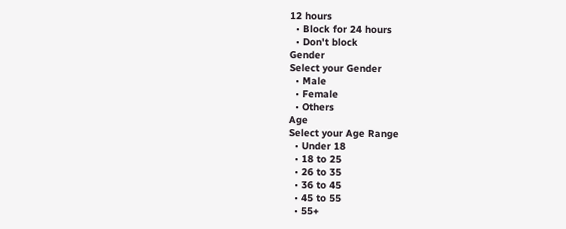12 hours
  • Block for 24 hours
  • Don't block
Gender
Select your Gender
  • Male
  • Female
  • Others
Age
Select your Age Range
  • Under 18
  • 18 to 25
  • 26 to 35
  • 36 to 45
  • 45 to 55
  • 55+